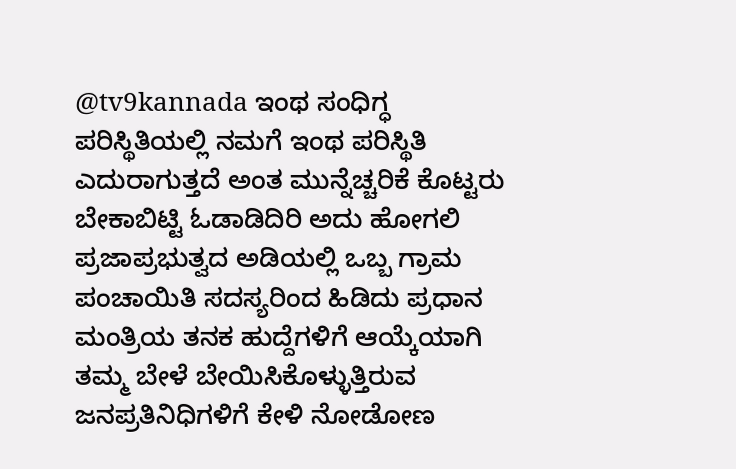@tv9kannada ಇಂಥ ಸಂಧಿಗ್ಧ ಪರಿಸ್ಥಿತಿಯಲ್ಲಿ ನಮಗೆ ಇಂಥ ಪರಿಸ್ಥಿತಿ ಎದುರಾಗುತ್ತದೆ ಅಂತ ಮುನ್ನೆಚ್ಚರಿಕೆ ಕೊಟ್ಟರು ಬೇಕಾಬಿಟ್ಟಿ ಓಡಾಡಿದಿರಿ ಅದು ಹೋಗಲಿ ಪ್ರಜಾಪ್ರಭುತ್ವದ ಅಡಿಯಲ್ಲಿ ಒಬ್ಬ ಗ್ರಾಮ ಪಂಚಾಯಿತಿ ಸದಸ್ಯರಿಂದ ಹಿಡಿದು ಪ್ರಧಾನ ಮಂತ್ರಿಯ ತನಕ ಹುದ್ದೆಗಳಿಗೆ ಆಯ್ಕೆಯಾಗಿ ತಮ್ಮ ಬೇಳೆ ಬೇಯಿಸಿಕೊಳ್ಳುತ್ತಿರುವ ಜನಪ್ರತಿನಿಧಿಗಳಿಗೆ ಕೇಳಿ ನೋಡೋಣ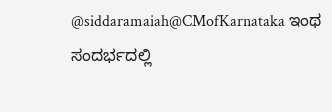@siddaramaiah@CMofKarnataka ಇಂಥ ಸಂದರ್ಭದಲ್ಲಿ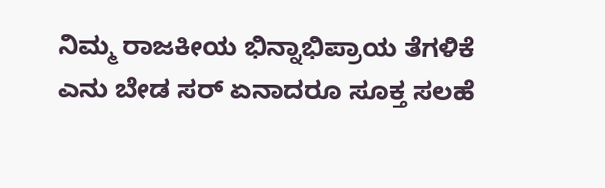ನಿಮ್ಮ ರಾಜಕೀಯ ಭಿನ್ನಾಭಿಪ್ರಾಯ ತೆಗಳಿಕೆ ಎನು ಬೇಡ ಸರ್ ಏನಾದರೂ ಸೂಕ್ತ ಸಲಹೆ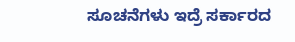ಸೂಚನೆಗಳು ಇದ್ರೆ ಸರ್ಕಾರದ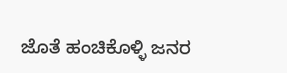ಜೊತೆ ಹಂಚಿಕೊಳ್ಳಿ ಜನರ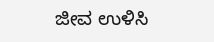ಜೀವ ಉಳಿಸಿ